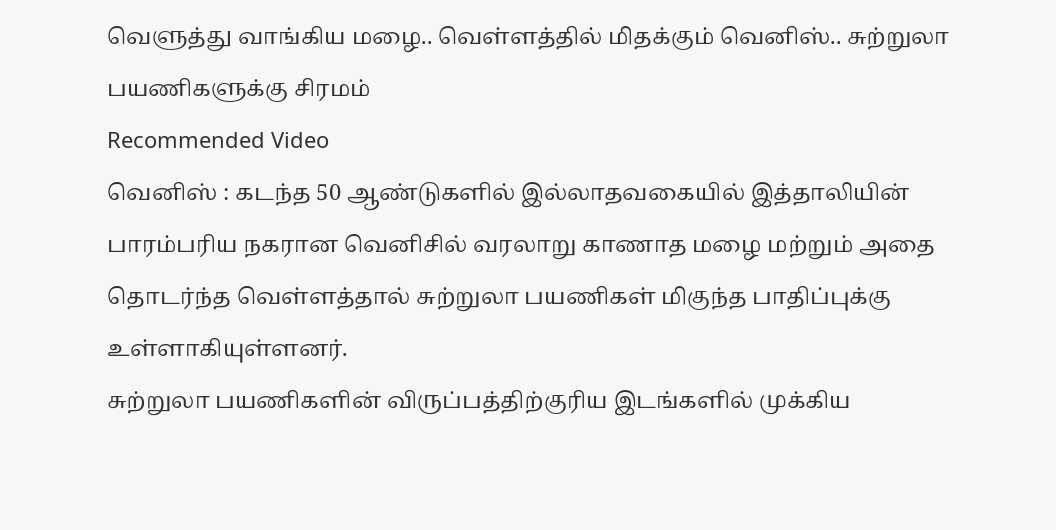வெளுத்து வாங்கிய மழை.. வெள்ளத்தில் மிதக்கும் வெனிஸ்.. சுற்றுலா பயணிகளுக்கு சிரமம்
Recommended Video
வெனிஸ் : கடந்த 50 ஆண்டுகளில் இல்லாதவகையில் இத்தாலியின் பாரம்பரிய நகரான வெனிசில் வரலாறு காணாத மழை மற்றும் அதை தொடர்ந்த வெள்ளத்தால் சுற்றுலா பயணிகள் மிகுந்த பாதிப்புக்கு உள்ளாகியுள்ளனர்.
சுற்றுலா பயணிகளின் விருப்பத்திற்குரிய இடங்களில் முக்கிய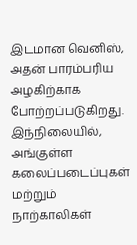இடமான வெனிஸ், அதன் பாரம்பரிய அழகிற்காக போற்றப்படுகிறது. இந்நிலையில், அங்குள்ள கலைப்படைப்புகள் மற்றும் நாற்காலிகள்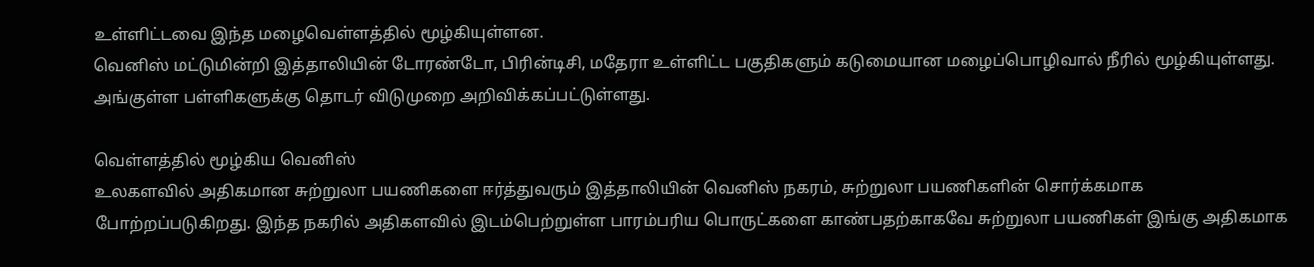உள்ளிட்டவை இந்த மழைவெள்ளத்தில் மூழ்கியுள்ளன.
வெனிஸ் மட்டுமின்றி இத்தாலியின் டோரண்டோ, பிரின்டிசி, மதேரா உள்ளிட்ட பகுதிகளும் கடுமையான மழைப்பொழிவால் நீரில் மூழ்கியுள்ளது. அங்குள்ள பள்ளிகளுக்கு தொடர் விடுமுறை அறிவிக்கப்பட்டுள்ளது.

வெள்ளத்தில் மூழ்கிய வெனிஸ்
உலகளவில் அதிகமான சுற்றுலா பயணிகளை ஈர்த்துவரும் இத்தாலியின் வெனிஸ் நகரம், சுற்றுலா பயணிகளின் சொர்க்கமாக போற்றப்படுகிறது. இந்த நகரில் அதிகளவில் இடம்பெற்றுள்ள பாரம்பரிய பொருட்களை காண்பதற்காகவே சுற்றுலா பயணிகள் இங்கு அதிகமாக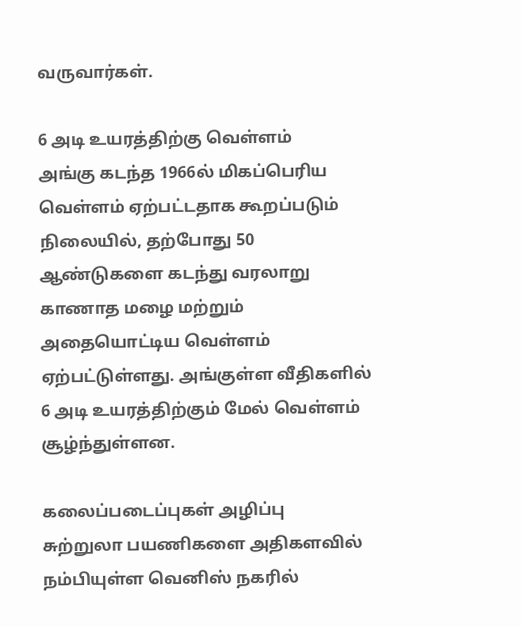வருவார்கள்.

6 அடி உயரத்திற்கு வெள்ளம்
அங்கு கடந்த 1966ல் மிகப்பெரிய வெள்ளம் ஏற்பட்டதாக கூறப்படும் நிலையில், தற்போது 50 ஆண்டுகளை கடந்து வரலாறு காணாத மழை மற்றும் அதையொட்டிய வெள்ளம் ஏற்பட்டுள்ளது. அங்குள்ள வீதிகளில் 6 அடி உயரத்திற்கும் மேல் வெள்ளம் சூழ்ந்துள்ளன.

கலைப்படைப்புகள் அழிப்பு
சுற்றுலா பயணிகளை அதிகளவில் நம்பியுள்ள வெனிஸ் நகரில்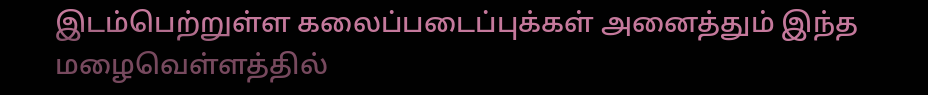இடம்பெற்றுள்ள கலைப்படைப்புக்கள் அனைத்தும் இந்த மழைவெள்ளத்தில்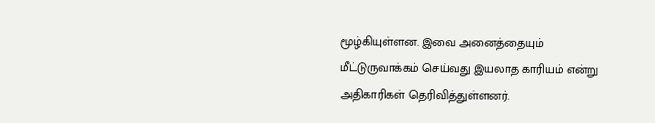மூழ்கியுள்ளன. இவை அனைத்தையும் மீட்டுருவாக்கம் செய்வது இயலாத காரியம் என்று அதிகாரிகள் தெரிவித்துள்ளனர்.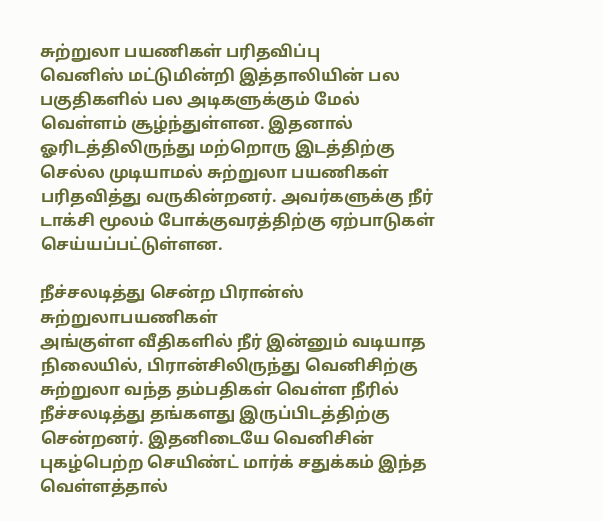சுற்றுலா பயணிகள் பரிதவிப்பு
வெனிஸ் மட்டுமின்றி இத்தாலியின் பல பகுதிகளில் பல அடிகளுக்கும் மேல் வெள்ளம் சூழ்ந்துள்ளன. இதனால் ஓரிடத்திலிருந்து மற்றொரு இடத்திற்கு செல்ல முடியாமல் சுற்றுலா பயணிகள் பரிதவித்து வருகின்றனர். அவர்களுக்கு நீர் டாக்சி மூலம் போக்குவரத்திற்கு ஏற்பாடுகள் செய்யப்பட்டுள்ளன.

நீச்சலடித்து சென்ற பிரான்ஸ் சுற்றுலாபயணிகள்
அங்குள்ள வீதிகளில் நீர் இன்னும் வடியாத நிலையில், பிரான்சிலிருந்து வெனிசிற்கு சுற்றுலா வந்த தம்பதிகள் வெள்ள நீரில் நீச்சலடித்து தங்களது இருப்பிடத்திற்கு சென்றனர். இதனிடையே வெனிசின் புகழ்பெற்ற செயிண்ட் மார்க் சதுக்கம் இந்த வெள்ளத்தால்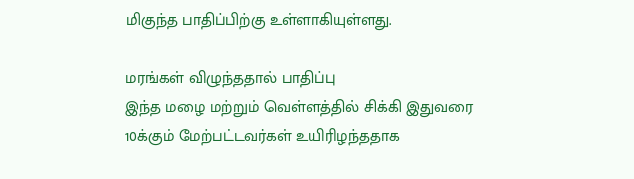மிகுந்த பாதிப்பிற்கு உள்ளாகியுள்ளது.

மரங்கள் விழுந்ததால் பாதிப்பு
இந்த மழை மற்றும் வெள்ளத்தில் சிக்கி இதுவரை 10க்கும் மேற்பட்டவர்கள் உயிரிழந்ததாக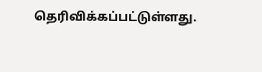தெரிவிக்கப்பட்டுள்ளது.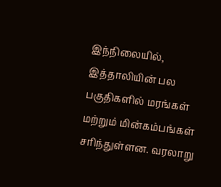இந்நிலையில், இத்தாலியின் பல பகுதிகளில் மரங்கள் மற்றும் மின்கம்பங்கள் சரிந்துள்ளன. வரலாறு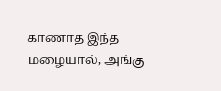காணாத இந்த மழையால், அங்கு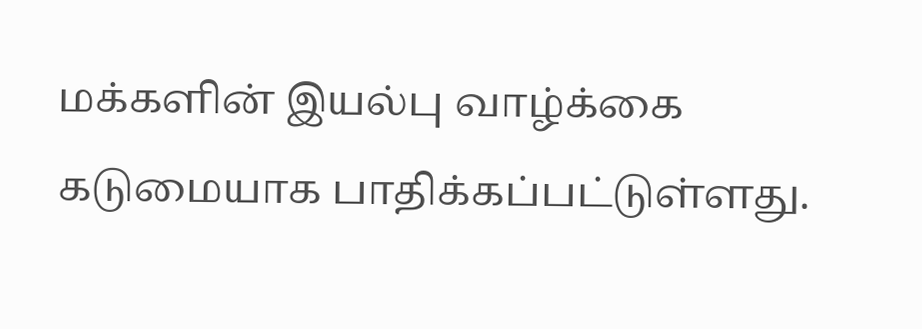மக்களின் இயல்பு வாழ்க்கை கடுமையாக பாதிக்கப்பட்டுள்ளது.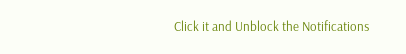Click it and Unblock the Notifications